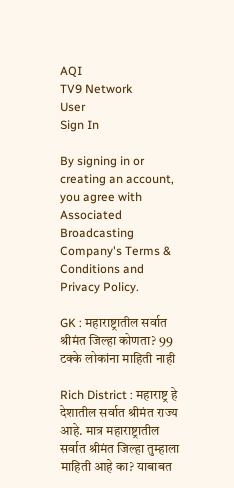AQI
TV9 Network
User
Sign In

By signing in or creating an account, you agree with Associated Broadcasting Company's Terms & Conditions and Privacy Policy.

GK : महाराष्ट्रातील सर्वात श्रीमंत जिल्हा कोणता? 99 टक्के लोकांना माहिती नाही

Rich District : महाराष्ट्र हे देशातील सर्वात श्रीमंत राज्य आहे. मात्र महाराष्ट्रातील सर्वात श्रीमंत जिल्हा तुम्हाला माहिती आहे का? याबाबत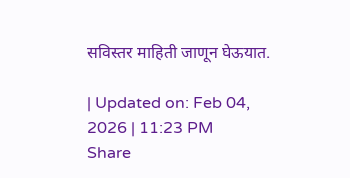सविस्तर माहिती जाणून घेऊयात.

| Updated on: Feb 04, 2026 | 11:23 PM
Share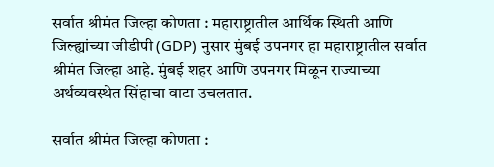सर्वात श्रीमंत जिल्हा कोणता : महाराष्ट्रातील आर्थिक स्थिती आणि जिल्ह्यांच्या जीडीपी (GDP) नुसार मुंबई उपनगर हा महाराष्ट्रातील सर्वात श्रीमंत जिल्हा आहे. मुंबई शहर आणि उपनगर मिळून राज्याच्या अर्थव्यवस्थेत सिंहाचा वाटा उचलतात.

सर्वात श्रीमंत जिल्हा कोणता :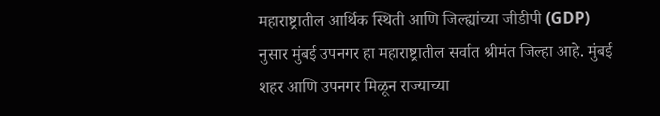महाराष्ट्रातील आर्थिक स्थिती आणि जिल्ह्यांच्या जीडीपी (GDP) नुसार मुंबई उपनगर हा महाराष्ट्रातील सर्वात श्रीमंत जिल्हा आहे. मुंबई शहर आणि उपनगर मिळून राज्याच्या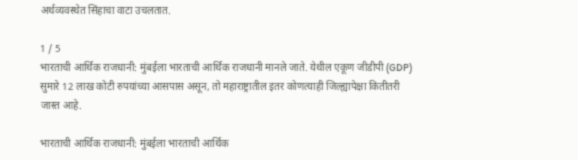अर्थव्यवस्थेत सिंहाचा वाटा उचलतात.

1 / 5
भारताची आर्थिक राजधानी: मुंबईला भारताची आर्थिक राजधानी मानले जाते. येथील एकूण जीडीपी (GDP) सुमारे 12 लाख कोटी रुपयांच्या आसपास असून, तो महाराष्ट्रातील इतर कोणत्याही जिल्ह्यापेक्षा कितीतरी जास्त आहे.

भारताची आर्थिक राजधानी: मुंबईला भारताची आर्थिक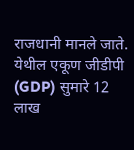राजधानी मानले जाते. येथील एकूण जीडीपी (GDP) सुमारे 12 लाख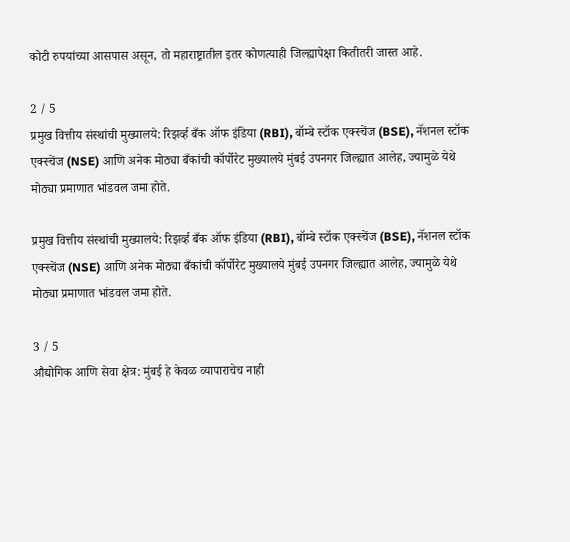कोटी रुपयांच्या आसपास असून, तो महाराष्ट्रातील इतर कोणत्याही जिल्ह्यापेक्षा कितीतरी जास्त आहे.

2 / 5
प्रमुख वित्तीय संस्थांची मुख्यालये: रिझर्व्ह बँक ऑफ इंडिया (RBI), बॉम्बे स्टॉक एक्स्चेंज (BSE), नॅशनल स्टॉक एक्स्चेंज (NSE) आणि अनेक मोठ्या बँकांची कॉर्पोरेट मुख्यालये मुंबई उपनगर जिल्ह्यात आलेह, ज्यामुळे येथे मोठ्या प्रमाणात भांडवल जमा होते.

प्रमुख वित्तीय संस्थांची मुख्यालये: रिझर्व्ह बँक ऑफ इंडिया (RBI), बॉम्बे स्टॉक एक्स्चेंज (BSE), नॅशनल स्टॉक एक्स्चेंज (NSE) आणि अनेक मोठ्या बँकांची कॉर्पोरेट मुख्यालये मुंबई उपनगर जिल्ह्यात आलेह, ज्यामुळे येथे मोठ्या प्रमाणात भांडवल जमा होते.

3 / 5
औद्योगिक आणि सेवा क्षेत्र: मुंबई हे केवळ व्यापाराचेच नाही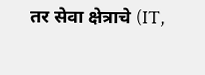तर सेवा क्षेत्राचे (IT,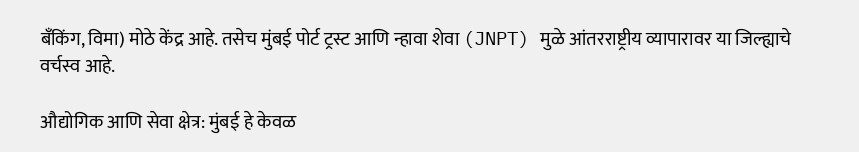बँकिंग, विमा) मोठे केंद्र आहे. तसेच मुंबई पोर्ट ट्रस्ट आणि न्हावा शेवा (JNPT) मुळे आंतरराष्ट्रीय व्यापारावर या जिल्ह्याचे वर्चस्व आहे.

औद्योगिक आणि सेवा क्षेत्र: मुंबई हे केवळ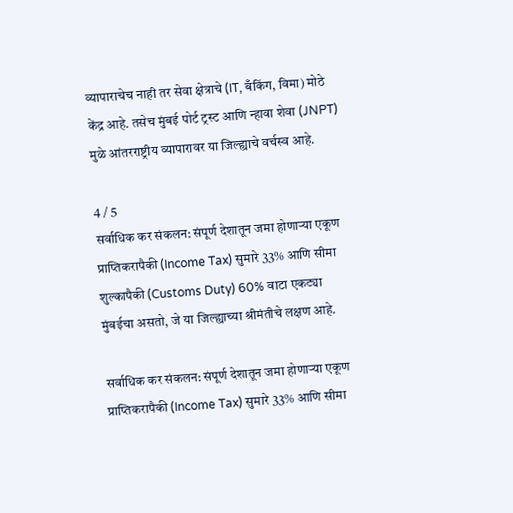व्यापाराचेच नाही तर सेवा क्षेत्राचे (IT, बँकिंग, विमा) मोठे केंद्र आहे. तसेच मुंबई पोर्ट ट्रस्ट आणि न्हावा शेवा (JNPT) मुळे आंतरराष्ट्रीय व्यापारावर या जिल्ह्याचे वर्चस्व आहे.

4 / 5
सर्वाधिक कर संकलन: संपूर्ण देशातून जमा होणाऱ्या एकूण प्राप्तिकरापैकी (Income Tax) सुमारे 33% आणि सीमा शुल्कापैकी (Customs Duty) 60% वाटा एकट्या मुंबईचा असतो, जे या जिल्ह्याच्या श्रीमंतीचे लक्षण आहे.

सर्वाधिक कर संकलन: संपूर्ण देशातून जमा होणाऱ्या एकूण प्राप्तिकरापैकी (Income Tax) सुमारे 33% आणि सीमा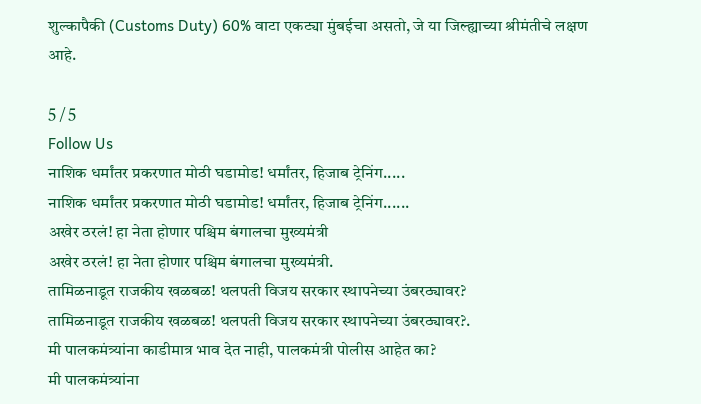शुल्कापैकी (Customs Duty) 60% वाटा एकट्या मुंबईचा असतो, जे या जिल्ह्याच्या श्रीमंतीचे लक्षण आहे.

5 / 5
Follow Us
नाशिक धर्मांतर प्रकरणात मोठी घडामोड! धर्मांतर, हिजाब ट्रेनिंग.....
नाशिक धर्मांतर प्रकरणात मोठी घडामोड! धर्मांतर, हिजाब ट्रेनिंग......
अखेर ठरलं! हा नेता होणार पश्चिम बंगालचा मुख्यमंत्री
अखेर ठरलं! हा नेता होणार पश्चिम बंगालचा मुख्यमंत्री.
तामिळनाडूत राजकीय खळबळ! थलपती विजय सरकार स्थापनेच्या उंबरठ्यावर?
तामिळनाडूत राजकीय खळबळ! थलपती विजय सरकार स्थापनेच्या उंबरठ्यावर?.
मी पालकमंत्र्यांना काडीमात्र भाव देत नाही, पालकमंत्री पोलीस आहेत का?
मी पालकमंत्र्यांना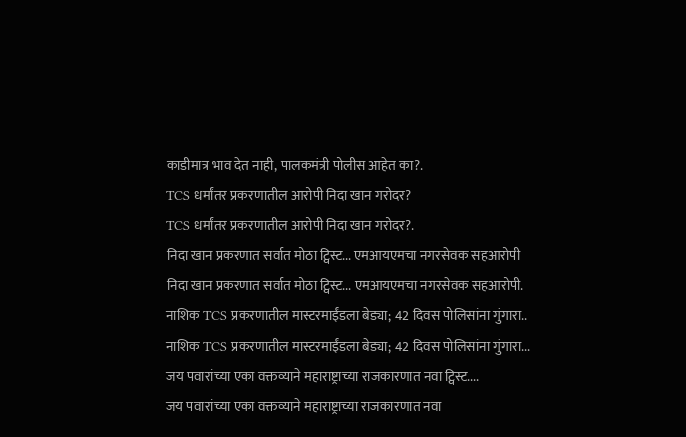काडीमात्र भाव देत नाही, पालकमंत्री पोलीस आहेत का?.
TCS धर्मांतर प्रकरणातील आरोपी निदा खान गरोदर?
TCS धर्मांतर प्रकरणातील आरोपी निदा खान गरोदर?.
निदा खान प्रकरणात सर्वात मोठा ट्विस्ट... एमआयएमचा नगरसेवक सहआरोपी
निदा खान प्रकरणात सर्वात मोठा ट्विस्ट... एमआयएमचा नगरसेवक सहआरोपी.
नाशिक TCS प्रकरणातील मास्टरमाईंडला बेड्या; 42 दिवस पोलिसांना गुंगारा..
नाशिक TCS प्रकरणातील मास्टरमाईंडला बेड्या; 42 दिवस पोलिसांना गुंगारा...
जय पवारांच्या एका वक्तव्याने महाराष्ट्राच्या राजकारणात नवा ट्विस्ट....
जय पवारांच्या एका वक्तव्याने महाराष्ट्राच्या राजकारणात नवा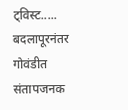ट्विस्ट.....
बदलापूरनंतर गोवंडीत संतापजनक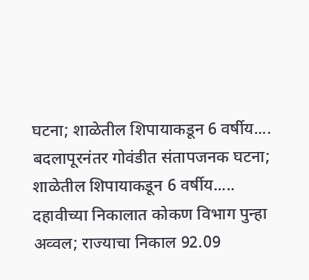घटना; शाळेतील शिपायाकडून 6 वर्षीय....
बदलापूरनंतर गोवंडीत संतापजनक घटना; शाळेतील शिपायाकडून 6 वर्षीय.....
दहावीच्या निकालात कोकण विभाग पुन्हा अव्वल; राज्याचा निकाल 92.09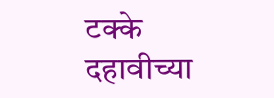टक्के
दहावीच्या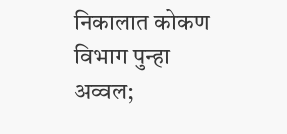निकालात कोकण विभाग पुन्हा अव्वल;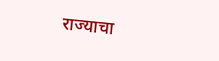राज्याचा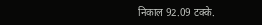निकाल 92.09 टक्के.